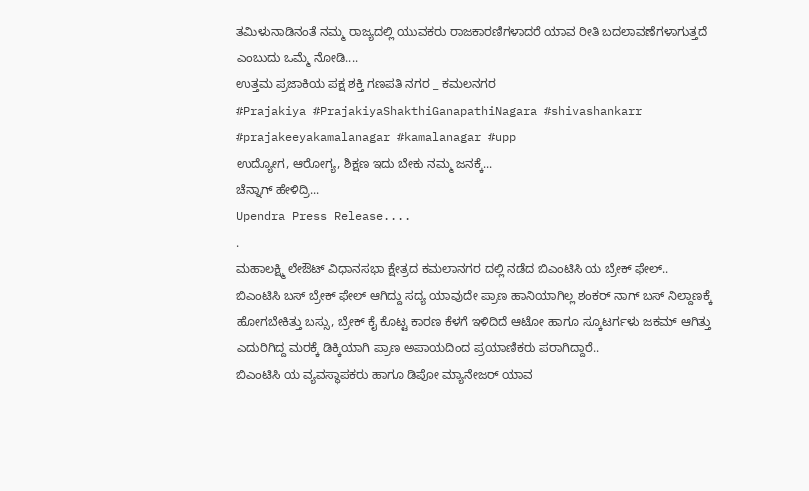ತಮಿಳುನಾಡಿನಂತೆ ನಮ್ಮ ರಾಜ್ಯದಲ್ಲಿ ಯುವಕರು ರಾಜಕಾರಣಿಗಳಾದರೆ ಯಾವ ರೀತಿ ಬದಲಾವಣೆಗಳಾಗುತ್ತದೆ ಎಂಬುದು ಒಮ್ಮೆ ನೋಡಿ....
ಉತ್ತಮ ಪ್ರಜಾಕಿಯ ಪಕ್ಷ ಶಕ್ತಿ ಗಣಪತಿ ನಗರ _ ಕಮಲನಗರ
#Prajakiya #PrajakiyaShakthiGanapathiNagara #shivashankarr #prajakeeyakamalanagar #kamalanagar #upp
ಉದ್ಯೋಗ, ಆರೋಗ್ಯ, ಶಿಕ್ಷಣ ಇದು ಬೇಕು ನಮ್ಮ ಜನಕ್ಕೆ...
ಚೆನ್ನಾಗ್ ಹೇಳಿದ್ರಿ...
Upendra Press Release....
.
ಮಹಾಲಕ್ಷ್ಮಿ ಲೇಔಟ್ ವಿಧಾನಸಭಾ ಕ್ಷೇತ್ರದ ಕಮಲಾನಗರ ದಲ್ಲಿ ನಡೆದ ಬಿಎಂಟಿಸಿ ಯ ಬ್ರೇಕ್ ಫೇಲ್..
ಬಿಎಂಟಿಸಿ ಬಸ್ ಬ್ರೇಕ್ ಫೇಲ್ ಆಗಿದ್ದು ಸದ್ಯ ಯಾವುದೇ ಪ್ರಾಣ ಹಾನಿಯಾಗಿಲ್ಲ ಶಂಕರ್ ನಾಗ್ ಬಸ್ ನಿಲ್ದಾಣಕ್ಕೆ ಹೋಗಬೇಕಿತ್ತು ಬಸ್ಸು, ಬ್ರೇಕ್ ಕೈ ಕೊಟ್ಟ ಕಾರಣ ಕೆಳಗೆ ಇಳಿದಿದೆ ಆಟೋ ಹಾಗೂ ಸ್ಕೂಟರ್ಗಳು ಜಕಮ್ ಆಗಿತ್ತು ಎದುರಿಗಿದ್ದ ಮರಕ್ಕೆ ಡಿಕ್ಕಿಯಾಗಿ ಪ್ರಾಣ ಅಪಾಯದಿಂದ ಪ್ರಯಾಣಿಕರು ಪರಾಗಿದ್ದಾರೆ..
ಬಿಎಂಟಿಸಿ ಯ ವ್ಯವಸ್ಥಾಪಕರು ಹಾಗೂ ಡಿಪೋ ಮ್ಯಾನೇಜರ್ ಯಾವ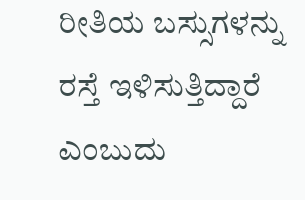ರೀತಿಯ ಬಸ್ಸುಗಳನ್ನು ರಸ್ತೆ ಇಳಿಸುತ್ತಿದ್ದಾರೆ ಎಂಬುದು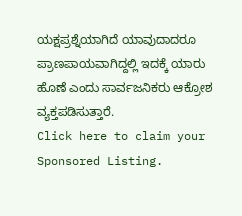ಯಕ್ಷಪ್ರಶ್ನೆಯಾಗಿದೆ ಯಾವುದಾದರೂ ಪ್ರಾಣಪಾಯವಾಗಿದ್ದಲ್ಲಿ ಇದಕ್ಕೆ ಯಾರು ಹೊಣೆ ಎಂದು ಸಾರ್ವಜನಿಕರು ಆಕ್ರೋಶ ವ್ಯಕ್ತಪಡಿಸುತ್ತಾರೆ.
Click here to claim your Sponsored Listing.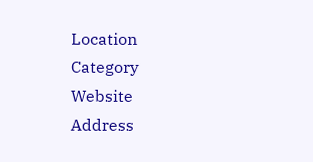Location
Category
Website
Address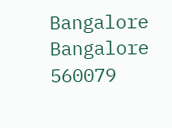Bangalore
Bangalore
560079